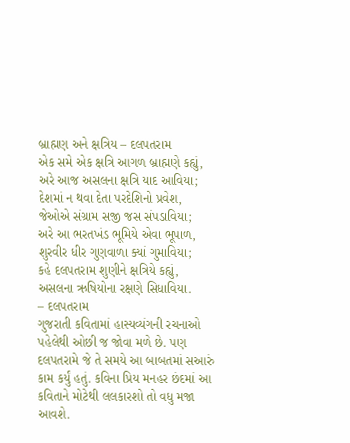બ્રાહ્મણ અને ક્ષત્રિય – દલપતરામ
એક સમે એક ક્ષત્રિ આગળ બ્રાહ્મણે કહ્યું,
અરે આજ અસલના ક્ષત્રિ યાદ આવિયા;
દેશમાં ન થવા દેતા પરદેશિનો પ્રવેશ,
જેઓએ સંગ્રામ સજી જસ સંપડાવિયા;
અરે આ ભરતખંડ ભૂમિયે એવા ભૂપાળ,
શુરવીર ધીર ગુણવાળા ક્યાં ગુમાવિયા;
કહે દલપતરામ શુણીને ક્ષત્રિયે કહ્યું,
અસલના ઋષિયોના રક્ષણે સિધાવિયા.
– દલપતરામ
ગુજરાતી કવિતામાં હાસ્યવ્યંગની રચનાઓ પહેલેથી ઓછી જ જોવા મળે છે. પણ દલપતરામે જે તે સમયે આ બાબતમાં સઆરું કામ કર્યું હતું. કવિના પ્રિય મનહર છંદમાં આ કવિતાને મોટેથી લલકારશો તો વધુ મજા આવશે.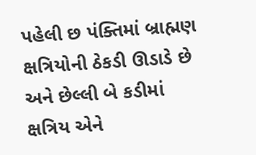પહેલી છ પંક્તિમાં બ્રાહ્મણ ક્ષત્રિયોની ઠેકડી ઊડાડે છે અને છેલ્લી બે કડીમાં ક્ષત્રિય એને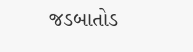જડબાતોડ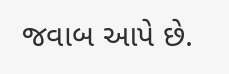જવાબ આપે છે.